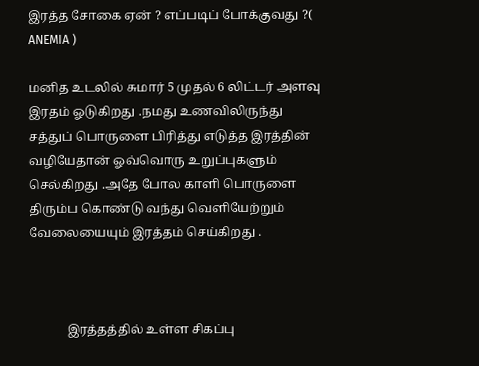இரத்த சோகை ஏன் ? எப்படிப் போக்குவது ?( ANEMIA )

மனித உடலில் சுமார் 5 முதல் 6 லிட்டர் அளவு இரதம் ஓடுகிறது .நமது உணவிலிருந்து சத்துப் பொருளை பிரித்து எடுத்த இரத்தின் வழியேதான் ஓவ்வொரு உறுப்புகளும் செல்கிறது .அதே போல காளி பொருளை திரும்ப கொண்டு வந்து வெளியேற்றும் வேலையையும் இரத்தம் செய்கிறது .



            இரத்தத்தில் உள்ள சிகப்பு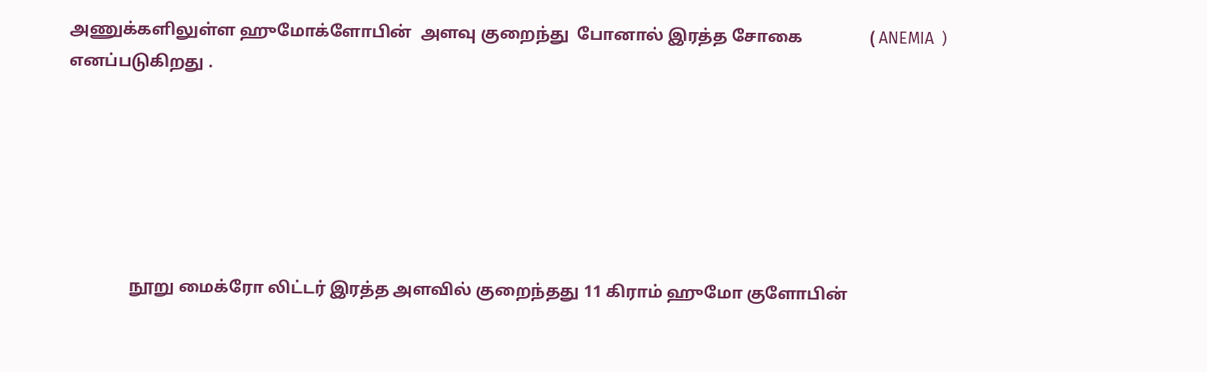அணுக்களிலுள்ள ஹுமோக்ளோபின்  அளவு குறைந்து  போனால் இரத்த சோகை                ( ANEMIA  ) எனப்படுகிறது .






               நூறு மைக்ரோ லிட்டர் இரத்த அளவில் குறைந்தது 11 கிராம் ஹுமோ குளோபின்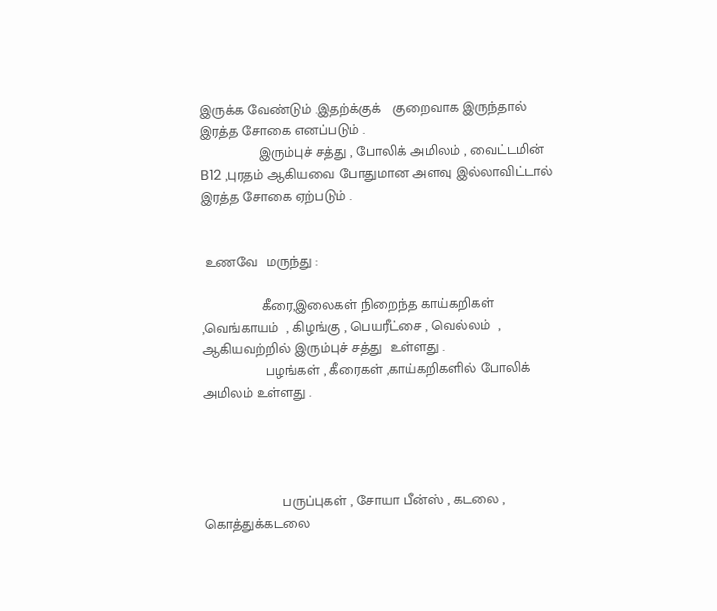இருக்க வேண்டும் .இதற்க்குக்   குறைவாக இருந்தால் இரத்த சோகை எனப்படும் .
               இரும்புச் சத்து , போலிக் அமிலம் , வைட்டமின் B12 ,புரதம் ஆகியவை போதுமான அளவு இல்லாவிட்டால் இரத்த சோகை ஏற்படும் .


 உணவே  மருந்து :

               கீரை,இலைகள் நிறைந்த காய்கறிகள் ,வெங்காயம்  , கிழங்கு , பெயரீட்சை , வெல்லம்  , ஆகியவற்றில் இரும்புச் சத்து  உள்ளது .
                பழங்கள் , கீரைகள் ,காய்கறிகளில் போலிக் அமிலம் உள்ளது .




                    பருப்புகள் , சோயா பீன்ஸ் , கடலை , கொத்துக்கடலை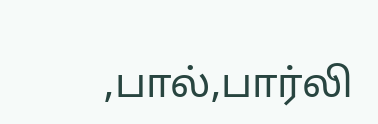,பால்,பார்லி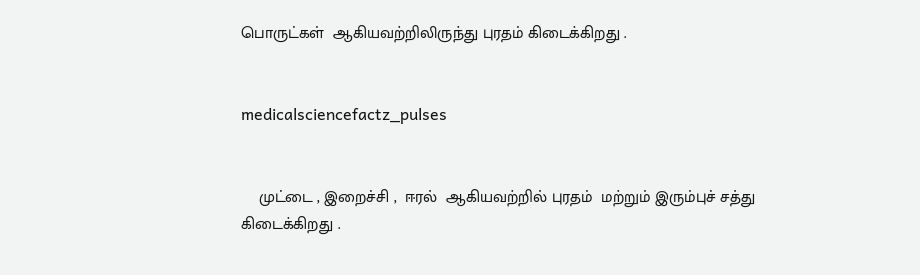பொருட்கள்  ஆகியவற்றிலிருந்து புரதம் கிடைக்கிறது .


medicalsciencefactz_pulses


    முட்டை , இறைச்சி ,  ஈரல்  ஆகியவற்றில் புரதம்  மற்றும் இரும்புச் சத்து  கிடைக்கிறது .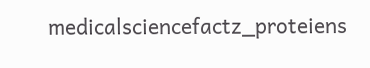medicalsciencefactz_proteiens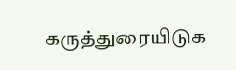கருத்துரையிடுக